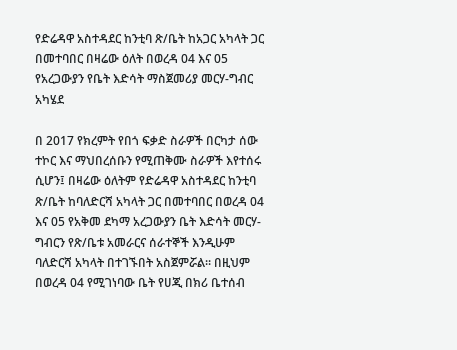የድሬዳዋ አስተዳደር ከንቲባ ጽ/ቤት ከአጋር አካላት ጋር በመተባበር በዛሬው ዕለት በወረዳ 04 እና 05 የአረጋውያን የቤት እድሳት ማስጀመሪያ መርሃ-ግብር አካሄደ

በ 2017 የክረምት የበጎ ፍቃድ ስራዎች በርካታ ሰው ተኮር እና ማህበረሰቡን የሚጠቅሙ ስራዎች እየተሰሩ ሲሆን፤ በዛሬው ዕለትም የድሬዳዋ አስተዳደር ከንቲባ ጽ/ቤት ከባለድርሻ አካላት ጋር በመተባበር በወረዳ 04 እና 05 የአቅመ ደካማ አረጋውያን ቤት እድሳት መርሃ-ግብርን የጽ/ቤቱ አመራርና ሰራተኞች እንዲሁም ባለድርሻ አካላት በተገኙበት አስጀምሯል። በዚህም በወረዳ 04 የሚገነባው ቤት የሀጂ በክሪ ቤተሰብ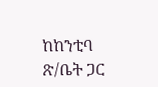ከከንቲባ ጽ/ቤት ጋር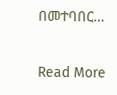በመተባበር…

Read More